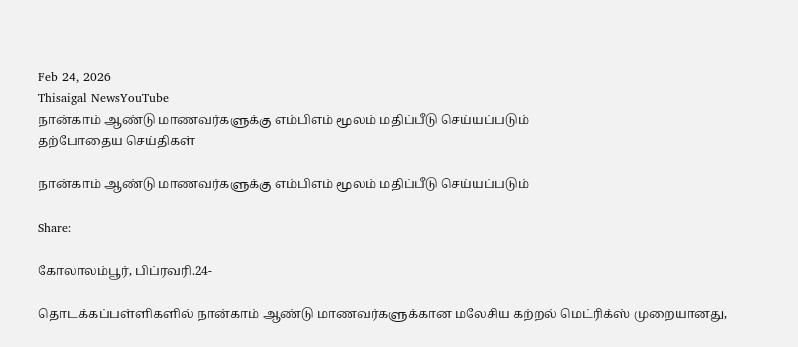Feb 24, 2026
Thisaigal NewsYouTube
நான்காம் ஆண்டு மாணவர்களுக்கு எம்பிஎம் மூலம் மதிப்பீடு செய்யப்படும்
தற்போதைய செய்திகள்

நான்காம் ஆண்டு மாணவர்களுக்கு எம்பிஎம் மூலம் மதிப்பீடு செய்யப்படும்

Share:

கோலாலம்பூர், பிப்ரவரி.24-

தொடக்கப்பள்ளிகளில் நான்காம் ஆண்டு மாணவர்களுக்கான மலேசிய கற்றல் மெட்ரிக்ஸ் முறையானது,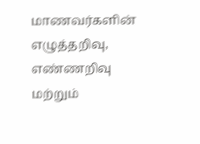மாணவர்களின் எழுத்தறிவு, எண்ணறிவு மற்றும்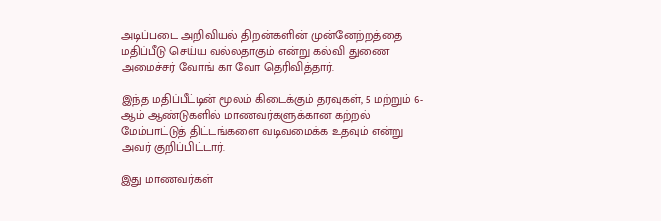அடிப்படை அறிவியல் திறன்களின் முன்னேற்றத்தை மதிப்பீடு செய்ய வல்லதாகும் என்று கல்வி துணை அமைச்சர் வோங் கா வோ தெரிவித்தார்.

இந்த மதிப்பீட்டின் மூலம் கிடைக்கும் தரவுகள், 5 மற்றும் 6-ஆம் ஆண்டுகளில் மாணவர்களுக்கான கற்றல் மேம்பாட்டுத் திட்டங்களை வடிவமைக்க உதவும் என்று அவர் குறிப்பிட்டார்.

இது மாணவர்கள்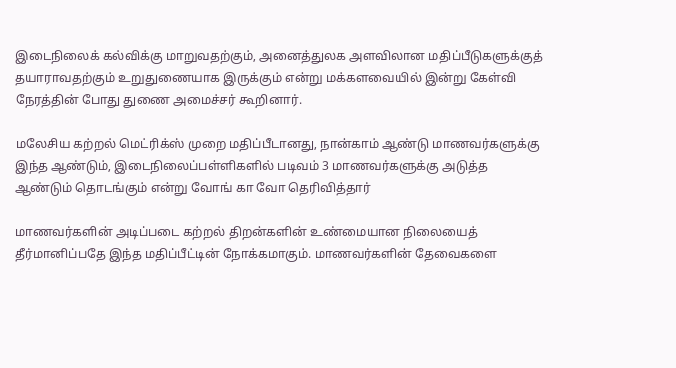இடைநிலைக் கல்விக்கு மாறுவதற்கும், அனைத்துலக அளவிலான மதிப்பீடுகளுக்குத் தயாராவதற்கும் உறுதுணையாக இருக்கும் என்று மக்களவையில் இன்று கேள்வி நேரத்தின் போது துணை அமைச்சர் கூறினார்.

மலேசிய கற்றல் மெட்ரிக்ஸ் முறை மதிப்பீடானது, நான்காம் ஆண்டு மாணவர்களுக்கு இந்த ஆண்டும், இடைநிலைப்பள்ளிகளில் படிவம் 3 மாணவர்களுக்கு அடுத்த ஆண்டும் தொடங்கும் என்று வோங் கா வோ தெரிவித்தார்

மாணவர்களின் அடிப்படை கற்றல் திறன்களின் உண்மையான நிலையைத் தீர்மானிப்பதே இந்த மதிப்பீட்டின் நோக்கமாகும். மாணவர்களின் தேவைகளை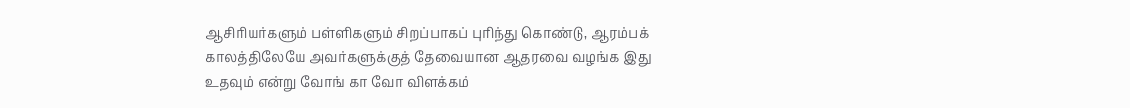ஆசிரியர்களும் பள்ளிகளும் சிறப்பாகப் புரிந்து கொண்டு, ஆரம்பக் காலத்திலேயே அவர்களுக்குத் தேவையான ஆதரவை வழங்க இது உதவும் என்று வோங் கா வோ விளக்கம்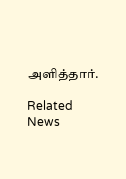அளித்தார்.

Related News